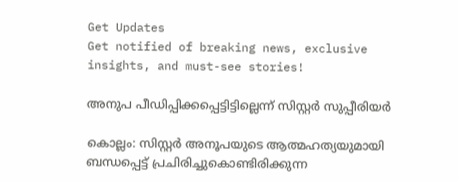Get Updates
Get notified of breaking news, exclusive insights, and must-see stories!

അനുപ പീഡിപ്പിക്കപ്പെട്ടിട്ടില്ലെന്ന്‌ സിസ്റ്റര്‍ സുപ്പീരിയര്‍

കൊല്ലം: സിസ്റ്റര്‍ അനൂപയുടെ ആത്മഹത്യയുമായി ബന്ധപ്പെട്ട്‌ പ്രചിരിച്ചുകൊണ്ടിരിക്കുന്ന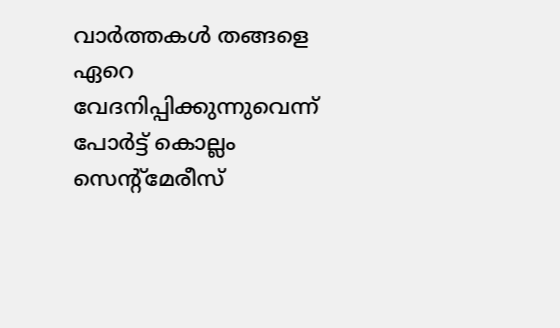വാര്‍ത്തകള്‍ തങ്ങളെ ഏറെ വേദനിപ്പിക്കുന്നുവെന്ന്‌ പോര്‍ട്ട്‌ കൊല്ലം സെന്റ്‌മേരീസ്‌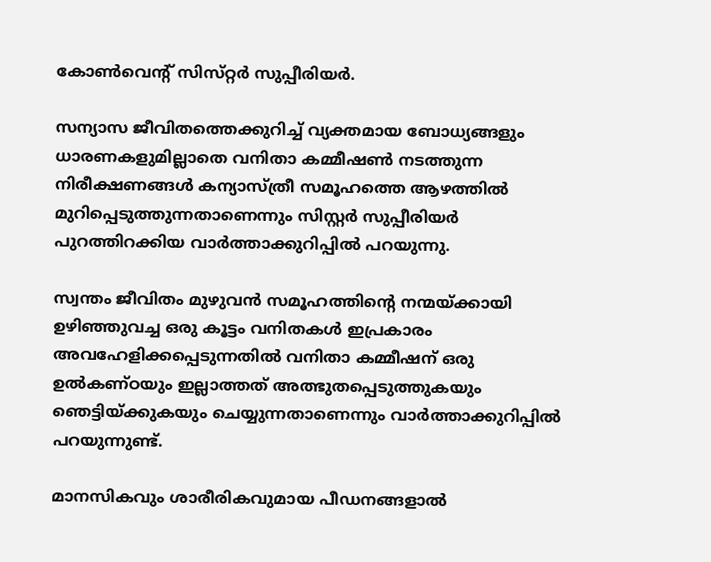കോണ്‍വെന്റ്‌ സിസ്‌റ്റര്‍ സുപ്പീരിയര്‍.

സന്യാസ ജീവിതത്തെക്കുറിച്ച്‌ വ്യക്തമായ ബോധ്യങ്ങളും ധാരണകളുമില്ലാതെ വനിതാ കമ്മീഷണ്‍ നടത്തുന്ന നിരീക്ഷണങ്ങള്‍ കന്യാസ്‌ത്രീ സമൂഹത്തെ ആഴത്തില്‍ മുറിപ്പെടുത്തുന്നതാണെന്നും സിസ്റ്റര്‍ സുപ്പീരിയര്‍ പുറത്തിറക്കിയ വാര്‍ത്താക്കുറിപ്പില്‍ പറയുന്നു.

സ്വന്തം ജീവിതം മുഴുവന്‍ സമൂഹത്തിന്റെ നന്മയ്‌ക്കായി ഉഴിഞ്ഞുവച്ച ഒരു കൂട്ടം വനിതകള്‍ ഇപ്രകാരം അവഹേളിക്കപ്പെടുന്നതില്‍ വനിതാ കമ്മീഷന്‌ ഒരു ഉല്‍കണ്‌ഠയും ഇല്ലാത്തത്‌ അത്ഭുതപ്പെടുത്തുകയും ഞെട്ടിയ്‌ക്കുകയും ചെയ്യുന്നതാണെന്നും വാര്‍ത്താക്കുറിപ്പില്‍ പറയുന്നുണ്ട്‌.

മാനസികവും ശാരീരികവുമായ പീഡനങ്ങളാല്‍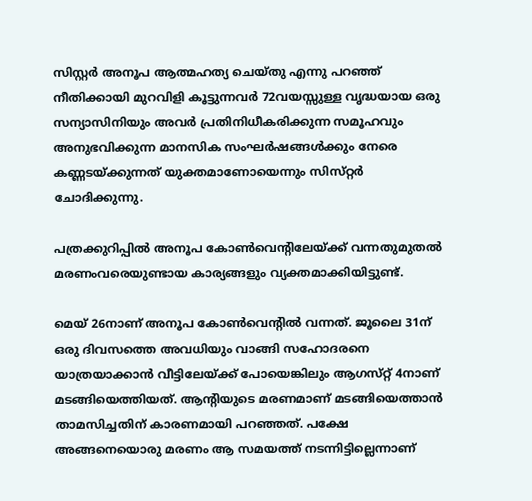സിസ്റ്റര്‍ അനൂപ ആത്മഹത്യ ചെയ്‌തു എന്നു പറഞ്ഞ്‌ നീതിക്കായി മുറവിളി കൂട്ടുന്നവര്‍ 72വയസ്സുള്ള വൃദ്ധയായ ഒരു സന്യാസിനിയും അവര്‍ പ്രതിനിധീകരിക്കുന്ന സമൂഹവും അനുഭവിക്കുന്ന മാനസിക സംഘര്‍ഷങ്ങള്‍ക്കും നേരെ കണ്ണടയ്‌ക്കുന്നത്‌ യുക്തമാണോയെന്നും സിസ്‌റ്റര്‍ ചോദിക്കുന്നു.

പത്രക്കുറിപ്പില്‍ അനൂപ കോണ്‍വെന്റിലേയ്‌ക്ക്‌ വന്നതുമുതല്‍ മരണംവരെയുണ്ടായ കാര്യങ്ങളും വ്യക്തമാക്കിയിട്ടുണ്ട്‌.

മെയ്‌ 26നാണ്‌ അനൂപ കോണ്‍വെന്റില്‍ വന്നത്‌. ജൂലൈ 31ന്‌ ഒരു ദിവസത്തെ അവധിയും വാങ്ങി സഹോദരനെ യാത്രയാക്കാന്‍ വീട്ടിലേയ്‌ക്ക്‌ പോയെങ്കിലും ആഗസ്‌റ്റ്‌ 4നാണ്‌ മടങ്ങിയെത്തിയത്‌. ആന്റിയുടെ മരണമാണ്‌ മടങ്ങിയെത്താന്‍ താമസിച്ചതിന്‌ കാരണമായി പറഞ്ഞത്‌. പക്ഷേ അങ്ങനെയൊരു മരണം ആ സമയത്ത്‌ നടന്നിട്ടില്ലെന്നാണ്‌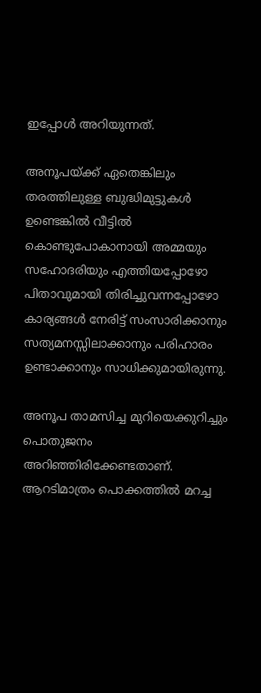ഇപ്പോള്‍ അറിയുന്നത്‌.

അനൂപയ്‌ക്ക്‌ ഏതെങ്കിലും തരത്തിലുള്ള ബുദ്ധിമുട്ടുകള്‍ ഉണ്ടെങ്കില്‍ വീട്ടില്‍ കൊണ്ടുപോകാനായി അമ്മയും സഹോദരിയും എത്തിയപ്പോഴോ പിതാവുമായി തിരിച്ചുവന്നപ്പോഴോ കാര്യങ്ങള്‍ നേരിട്ട്‌ സംസാരിക്കാനും സത്യമനസ്സിലാക്കാനും പരിഹാരം ഉണ്ടാക്കാനും സാധിക്കുമായിരുന്നു.

അനൂപ താമസിച്ച മുറിയെക്കുറിച്ചും പൊതുജനം അറിഞ്ഞിരിക്കേണ്ടതാണ്‌. ആറടിമാത്രം പൊക്കത്തില്‍ മറച്ച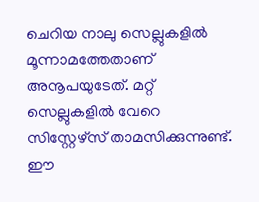ചെറിയ നാലു സെല്ലുകളില്‍ മൂന്നാമത്തേതാണ്‌ അനൂപയുടേത്‌. മറ്റ്‌ സെല്ലുകളില്‍ വേറെ സിസ്റ്റേഴ്‌സ്‌ താമസിക്കുന്നുണ്ട്‌. ഈ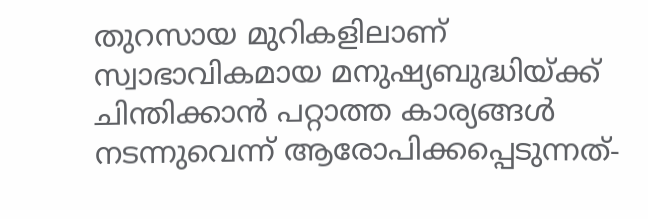തുറസായ മുറികളിലാണ്‌ സ്വാഭാവികമായ മനുഷ്യബുദ്ധിയ്‌ക്ക്‌ ചിന്തിക്കാന്‍ പറ്റാത്ത കാര്യങ്ങള്‍ നടന്നുവെന്ന്‌ ആരോപിക്കപ്പെടുന്നത്‌-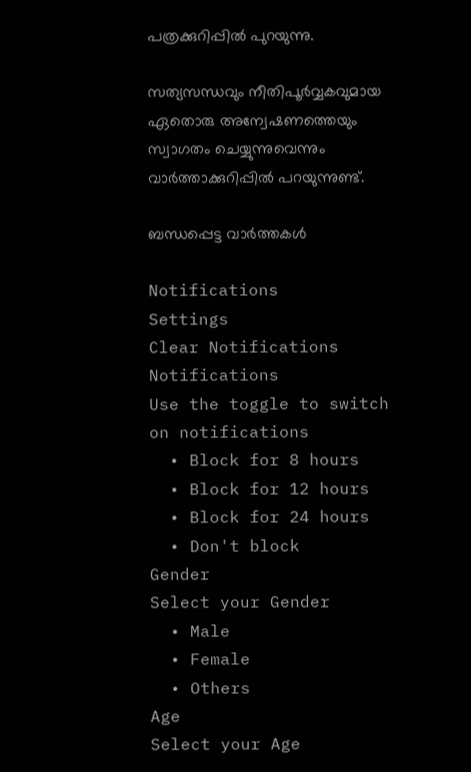പത്രക്കുറിപ്പില്‍ പുറയുന്നു.

സത്യസന്ധവും നീതിപൂര്‍വ്വകവുമായ ഏതൊരു അന്വേഷണത്തെയും സ്വാഗതം ചെയ്യുന്നുവെന്നും വാര്‍ത്താക്കുറിപ്പില്‍ പറയുന്നുണ്ട്‌.

ബന്ധപ്പെട്ട വാര്‍ത്തകള്‍

Notifications
Settings
Clear Notifications
Notifications
Use the toggle to switch on notifications
  • Block for 8 hours
  • Block for 12 hours
  • Block for 24 hours
  • Don't block
Gender
Select your Gender
  • Male
  • Female
  • Others
Age
Select your Age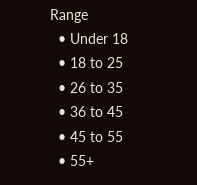Range
  • Under 18
  • 18 to 25
  • 26 to 35
  • 36 to 45
  • 45 to 55
  • 55+